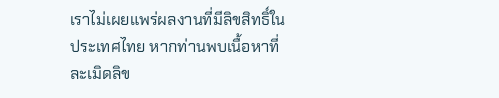เราไม่เผยแพร่ผลงานที่มีลิขสิทธิ์ในประเทศไทย หากท่านพบเนื้อหาที่ละเมิดลิข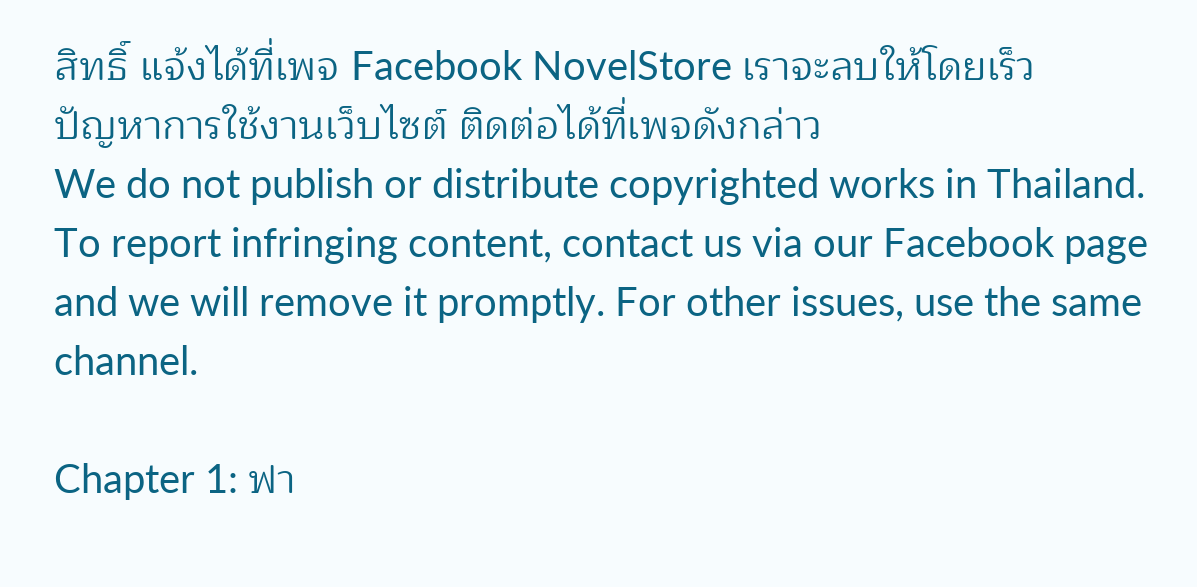สิทธิ์ แจ้งได้ที่เพจ Facebook NovelStore เราจะลบให้โดยเร็ว
ปัญหาการใช้งานเว็บไซต์ ติดต่อได้ที่เพจดังกล่าว
We do not publish or distribute copyrighted works in Thailand. To report infringing content, contact us via our Facebook page and we will remove it promptly. For other issues, use the same channel.

Chapter 1: ฟา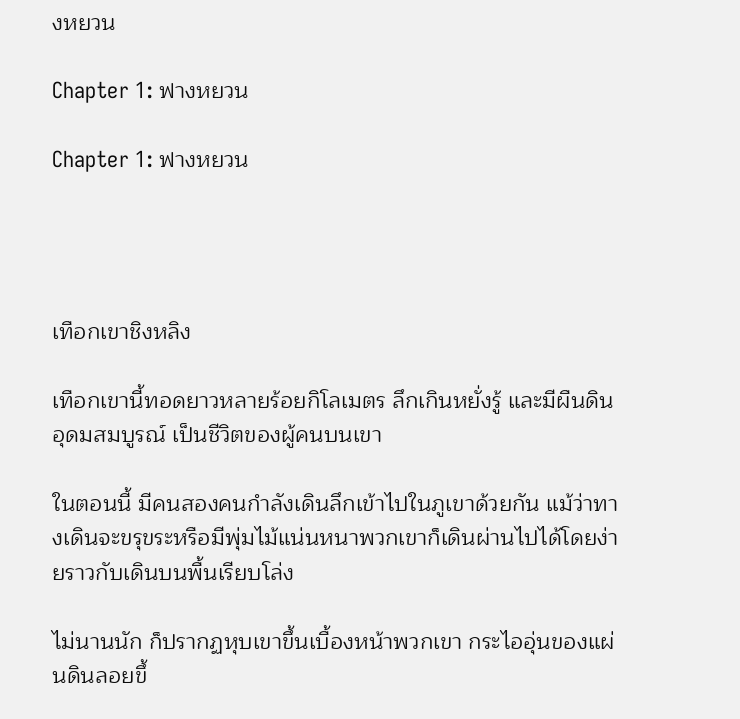งหยวน

Chapter 1: ฟางหยวน

Chapter 1: ฟางหยวน




เทือกเขาชิงหลิง

เทือกเขานี้ทอดยาวหลายร้อยกิโลเมตร ลึกเกินหยั่งรู้ และมีผืนดินอุดมสมบูรณ์ เป็นชีวิตของผู้คนบนเขา

ในตอนนี้ มีคนสองคนกำลังเดินลึกเข้าไปในภูเขาด้วยกัน แม้ว่าทางเดินจะขรุขระหรือมีพุ่มไม้แน่นหนาพวกเขาก็เดินผ่านไปได้โดยง่ายราวกับเดินบนพื้นเรียบโล่ง

ไม่นานนัก ก็ปรากฏหุบเขาขึ้นเบื้องหน้าพวกเขา กระไออุ่นของแผ่นดินลอยขึ้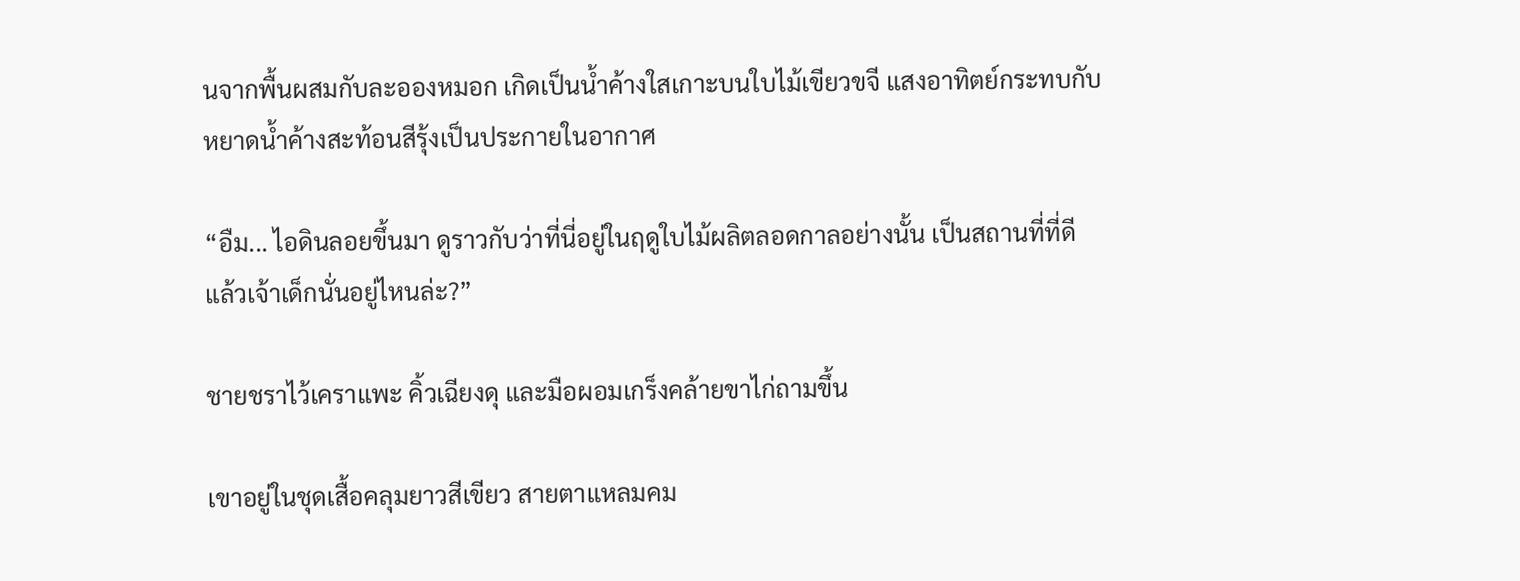นจากพื้นผสมกับละอองหมอก เกิดเป็นน้ำค้างใสเกาะบนใบไม้เขียวขจี แสงอาทิตย์กระทบกับหยาดน้ำค้างสะท้อนสีรุ้งเป็นประกายในอากาศ

“อืม... ไอดินลอยขึ้นมา ดูราวกับว่าที่นี่อยู่ในฤดูใบไม้ผลิตลอดกาลอย่างนั้น เป็นสถานที่ที่ดี แล้วเจ้าเด็กนั่นอยู่ไหนล่ะ?”

ชายชราไว้เคราแพะ คิ้วเฉียงดุ และมือผอมเกร็งคล้ายขาไก่ถามขึ้น

เขาอยู่ในชุดเสื้อคลุมยาวสีเขียว สายตาแหลมคม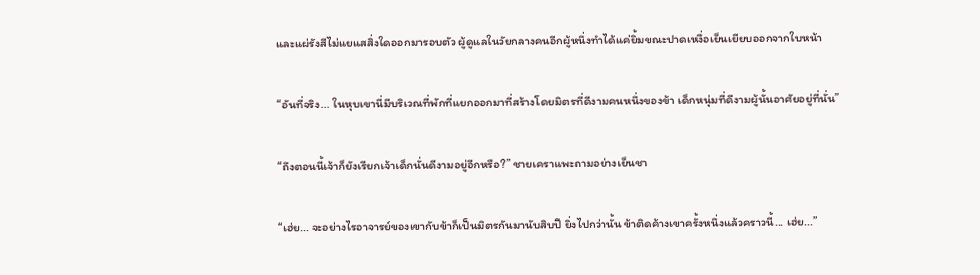และแผ่รังสีไม่แยแสสิ่งใดออกมารอบตัว ผู้ดูแลในวัยกลางคนอีกผู้หนึ่งทำได้แค่ยิ้มขณะปาดเหงื่อเย็นเยียบออกจากใบหน้า

“อันที่จริง... ในหุบเขานี่มีบริเวณที่พักที่แยกออกมาที่สร้างโดยมิตรที่ดีงามคนหนึ่งของข้า เด็กหนุ่มที่ดีงามผู้นั้นอาศัยอยู่ที่นั่น”

“ถึงตอนนี้เจ้าก็ยังเรียกเจ้าเด็กนั่นดีงามอยู่อีกหรือ?” ชายเคราแพะถามอย่างเย็นชา

“เฮ่ย... จะอย่างไรอาจารย์ของเขากับข้าก็เป็นมิตรกันมานับสิบปี ยิ่งไปกว่านั้น ข้าติดค้างเขาครั้งหนึ่งแล้วคราวนี้... เฮ่ย...”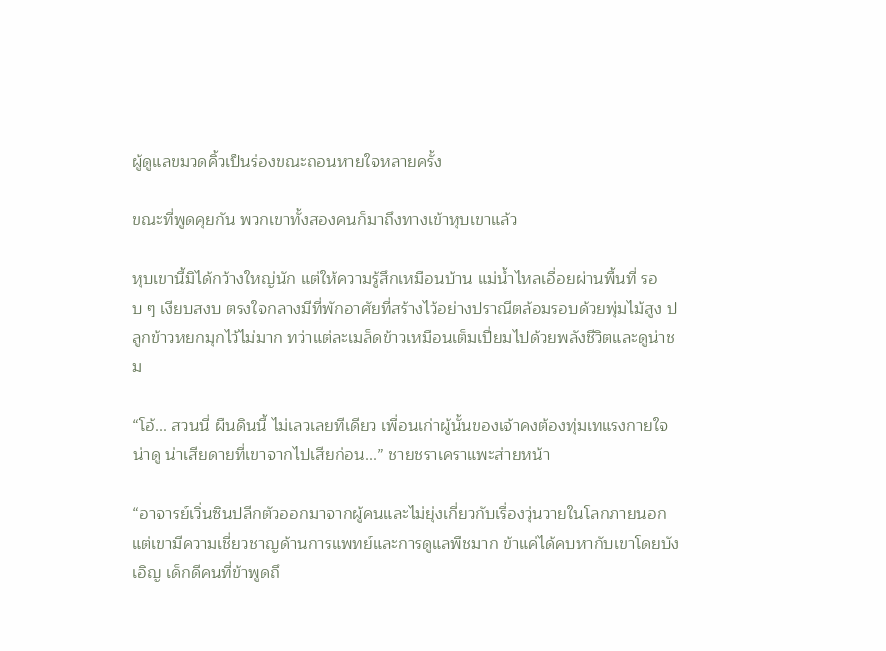ผู้ดูแลขมวดคิ้วเป็นร่องขณะถอนหายใจหลายครั้ง

ขณะที่พูดคุยกัน พวกเขาทั้งสองคนก็มาถึงทางเข้าหุบเขาแล้ว

หุบเขานี้มิได้กว้างใหญ่นัก แต่ให้ความรู้สึกเหมือนบ้าน แม่น้ำไหลเอื่อยผ่านพื้นที่ รอบ ๆ เงียบสงบ ตรงใจกลางมีที่พักอาศัยที่สร้างไว้อย่างปราณีตล้อมรอบด้วยพุ่มไม้สูง ปลูกข้าวหยกมุกไว้ไม่มาก ทว่าแต่ละเมล็ดข้าวเหมือนเต็มเปี่ยมไปด้วยพลังชีวิตและดูน่าชม

“โอ้... สวนนี่ ผืนดินนี้ ไม่เลวเลยทีเดียว เพื่อนเก่าผู้นั้นของเจ้าคงต้องทุ่มเทแรงกายใจน่าดู น่าเสียดายที่เขาจากไปเสียก่อน...” ชายชราเคราแพะส่ายหน้า

“อาจารย์เวิ่นซินปลีกตัวออกมาจากผู้คนและไม่ยุ่งเกี่ยวกับเรื่องวุ่นวายในโลกภายนอก แต่เขามีความเชี่ยวชาญด้านการแพทย์และการดูแลพืชมาก ข้าแค่ได้คบหากับเขาโดยบังเอิญ เด็กดีคนที่ข้าพูดถึ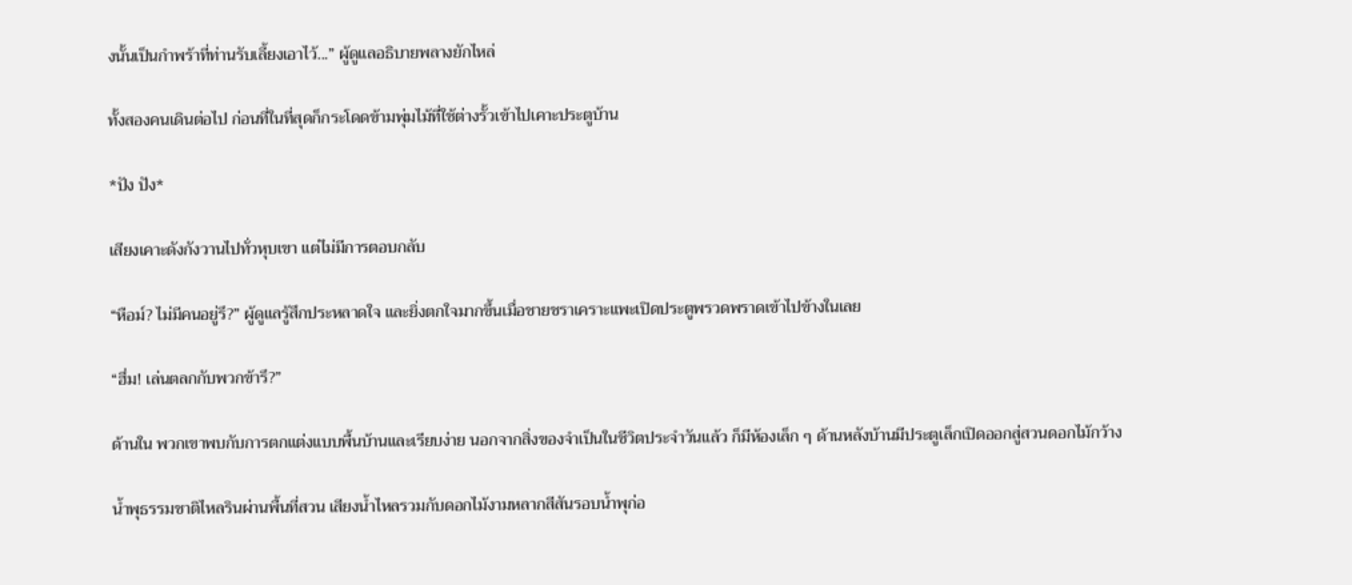งนั้นเป็นกำพร้าที่ท่านรับเลี้ยงเอาไว้...” ผู้ดูแลอธิบายพลางยักไหล่

ทั้งสองคนเดินต่อไป ก่อนที่ในที่สุดก็กระโดดข้ามพุ่มไม้ที่ใช้ต่างรั้วเข้าไปเคาะประตูบ้าน

*ปัง ปัง*

เสียงเคาะดังกังวานไปทั่วหุบเขา แต่ไม่มีการตอบกลับ

“หือม์? ไม่มีคนอยู่รึ?” ผู้ดูแลรู้สึกประหลาดใจ และยิ่งตกใจมากขึ้นเมื่อชายชราเคราะแพะเปิดประตูพรวดพราดเข้าไปข้างในเลย

“ฮึ่ม! เล่นตลกกับพวกข้ารึ?”

ด้านใน พวกเขาพบกับการตกแต่งแบบพื้นบ้านและเรียบง่าย นอกจากสิ่งของจำเป็นในชีวิตประจำวันแล้ว ก็มีห้องเล็ก ๆ ด้านหลังบ้านมีประตูเล็กเปิดออกสู่สวนดอกไม้กว้าง

น้ำพุธรรมชาติไหลรินผ่านพื้นที่สวน เสียงน้ำไหลรวมกับดอกไม้งามหลากสีสันรอบน้ำพุก่อ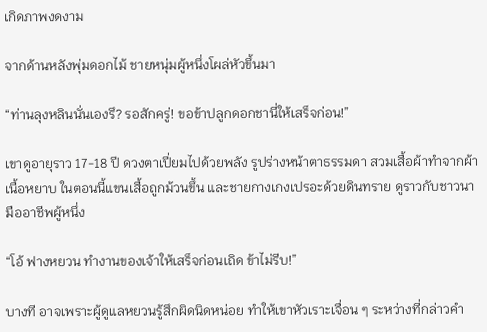เกิดภาพงดงาม

จากด้านหลังพุ่มดอกไม้ ชายหนุ่มผู้หนึ่งโผล่หัวขึ้นมา

“ท่านลุงหลินนั่นเองรึ? รอสักครู่! ขอข้าปลูกดอกชานี่ให้เสร็จก่อน!”

เขาดูอายุราว 17-18 ปี ดวงตาเปี่ยมไปด้วยพลัง รูปร่างหน้าตาธรรมดา สวมเสื้อผ้าทำจากผ้าเนื้อหยาบ ในตอนนี้แขนเสื้อถูกม้วนขึ้น และชายกางเกงเปรอะด้วยดินทราย ดูราวกับชาวนามืออาชีพผู้หนึ่ง

“โอ้ ฟางหยวน ทำงานของเจ้าให้เสร็จก่อนเถิด ข้าไม่รีบ!”

บางที อาจเพราะผู้ดูแลหยวนรู้สึกผิดนิดหน่อย ทำให้เขาหัวเราะเจื่อน ๆ ระหว่างที่กล่าวคำ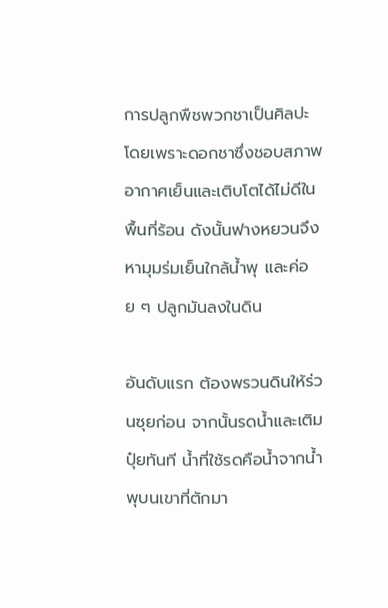การปลูกพืชพวกชาเป็นศิลปะ โดยเพราะดอกชาซึ่งชอบสภาพอากาศเย็นและเติบโตได้ไม่ดีในพื้นที่ร้อน ดังนั้นฟางหยวนจึงหามุมร่มเย็นใกล้น้ำพุ และค่อย ๆ ปลูกมันลงในดิน

อันดับแรก ต้องพรวนดินให้ร่วนซุยก่อน จากนั้นรดน้ำและเติมปุ๋ยทันที น้ำที่ใช้รดคือน้ำจากน้ำพุบนเขาที่ตักมา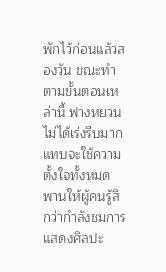พักไว้ก่อนแล้วสองวัน ขณะทำตามขั้นตอนเหล่านี้ ฟางหยวนไม่ได้เร่งรีบมาก แทบจะใช้ความตั้งใจทั้งหมด พานให้ผู้คนรู้สึกว่ากำลังชมการแสดงศิลปะ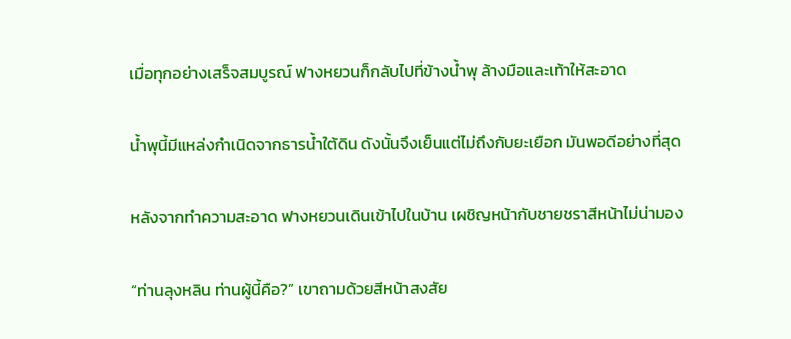เมื่อทุกอย่างเสร็จสมบูรณ์ ฟางหยวนก็กลับไปที่ข้างน้ำพุ ล้างมือและเท้าให้สะอาด

น้ำพุนี้มีแหล่งกำเนิดจากธารน้ำใต้ดิน ดังนั้นจึงเย็นแต่ไม่ถึงกับยะเยือก มันพอดีอย่างที่สุด

หลังจากทำความสะอาด ฟางหยวนเดินเข้าไปในบ้าน เผชิญหน้ากับชายชราสีหน้าไม่น่ามอง

“ท่านลุงหลิน ท่านผู้นี้คือ?” เขาถามด้วยสีหน้าสงสัย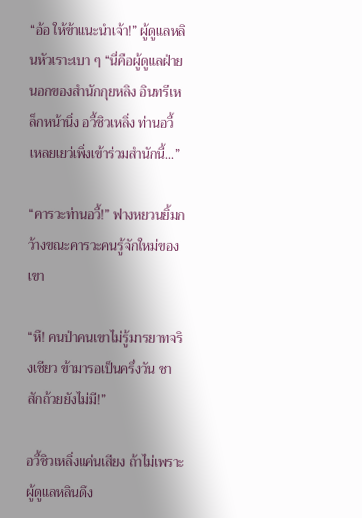“อ้อ ให้ข้าแนะนำเจ้า!” ผู้ดูแลหลินหัวเราะเบา ๆ “นี่คือผู้ดูแลฝ่ายนอกของสำนักกุยหลิง อินทรีเหล็กหน้านิ่ง อวี้ชิวเหลิ่ง ท่านอวี้ เหลยเยว่เพิ่งเข้าร่วมสำนักนี้...”

“คารวะท่านอวี้!” ฟางหยวนยิ้มกว้างขณะคารวะคนรู้จักใหม่ของเขา

“หึ! คนป่าคนเขาไม่รู้มารยาทจริงเชียว ข้ามารอเป็นครึ่งวัน ชาสักถ้วยยังไม่มี!”

อวี้ชิวเหลิ่งแค่นเสียง ถ้าไม่เพราะผู้ดูแลหลินดึง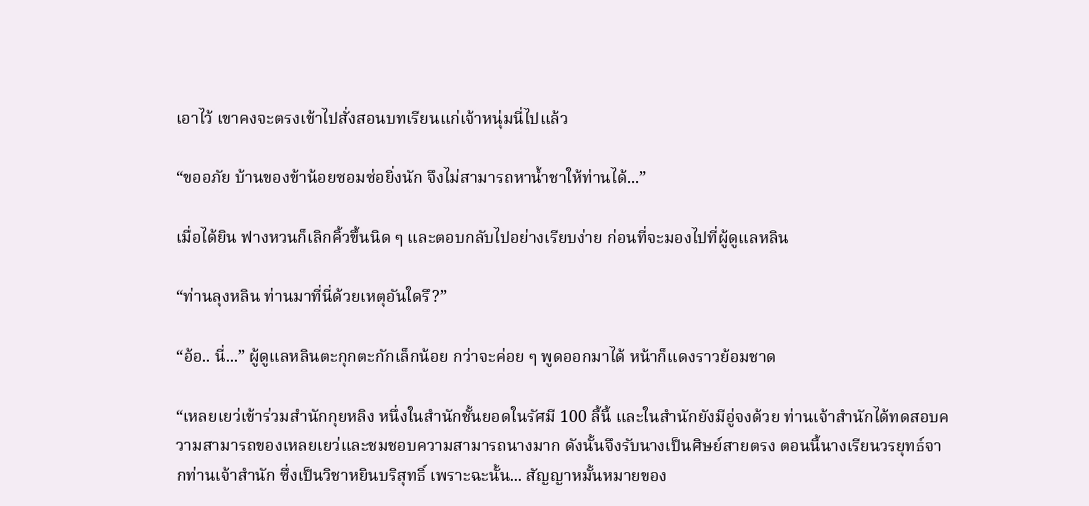เอาไว้ เขาคงจะตรงเข้าไปสั่งสอนบทเรียนแก่เจ้าหนุ่มนี่ไปแล้ว

“ขออภัย บ้านของข้าน้อยซอมซ่อยิ่งนัก จึงไม่สามารถหาน้ำชาให้ท่านได้...”

เมื่อได้ยิน ฟางหวนก็เลิกคิ้วขึ้นนิด ๆ และตอบกลับไปอย่างเรียบง่าย ก่อนที่จะมองไปที่ผู้ดูแลหลิน

“ท่านลุงหลิน ท่านมาที่นี่ด้วยเหตุอันใดรึ?”

“อ้อ.. นี่...” ผู้ดูแลหลินตะกุกตะกักเล็กน้อย กว่าจะค่อย ๆ พูดออกมาได้ หน้าก็แดงราวย้อมชาด

“เหลยเยว่เข้าร่วมสำนักกุยหลิง หนึ่งในสำนักชั้นยอดในรัศมี 100 ลี้นี้ และในสำนักยังมีอู่จงด้วย ท่านเจ้าสำนักได้ทดสอบความสามารถของเหลยเยว่และชมชอบความสามารถนางมาก ดังนั้นจึงรับนางเป็นศิษย์สายตรง ตอนนี้นางเรียนวรยุทธ์จากท่านเจ้าสำนัก ซึ่งเป็นวิชาหยินบริสุทธิ์ เพราะฉะนั้น... สัญญาหมั้นหมายของ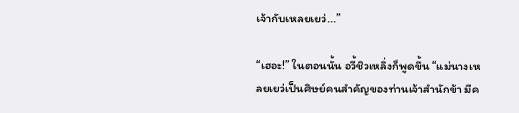เจ้ากับเหลยเยว่...”

“เฮอะ!” ในตอนนั้น อวี้ชิวเหลิ่งก็พูดขึ้น “แม่นางเหลยเยว่เป็นศิษย์คนสำคัญของท่านเจ้าสำนักข้า มีค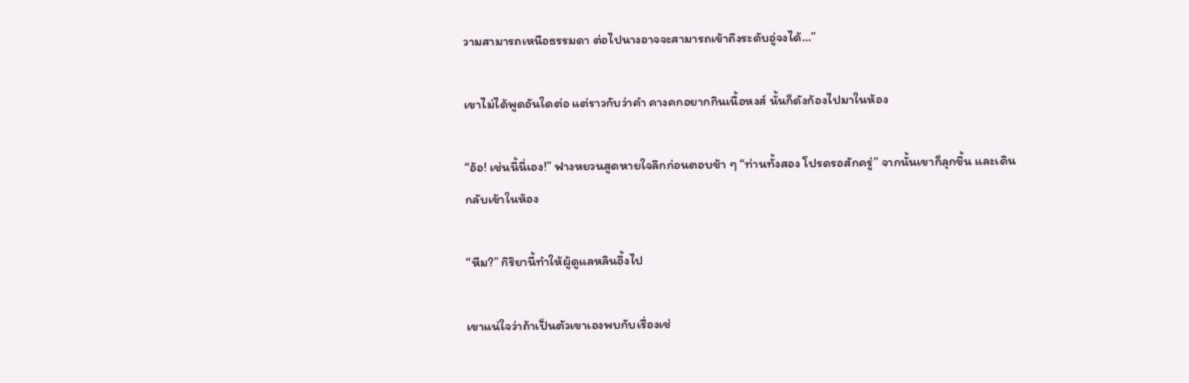วามสามารถเหนือธรรมดา ต่อไปนางอาจจะสามารถเข้าถึงระดับอู่จงได้...”

เขาไม่ได้พูดอันใดต่อ แต่ราวกับว่าคำ คางคกอยากกินเนื้อหงส์ นั้นก็ดังก้องไปมาในห้อง

“อ้อ! เช่นนี้นี่เอง!” ฟางหยวนสูดหายใจลึกก่อนตอบช้า ๆ “ท่านทั้งสอง โปรดรอสักครู่” จากนั้นเขาก็ลุกขึ้น และเดินกลับเข้าในห้อง

“หืม?” กิริยานี้ทำให้ผู้ดูแลหลินอึ้งไป

เขาแน่ใจว่าถ้าเป็นตัวเขาเองพบกับเรื่องเช่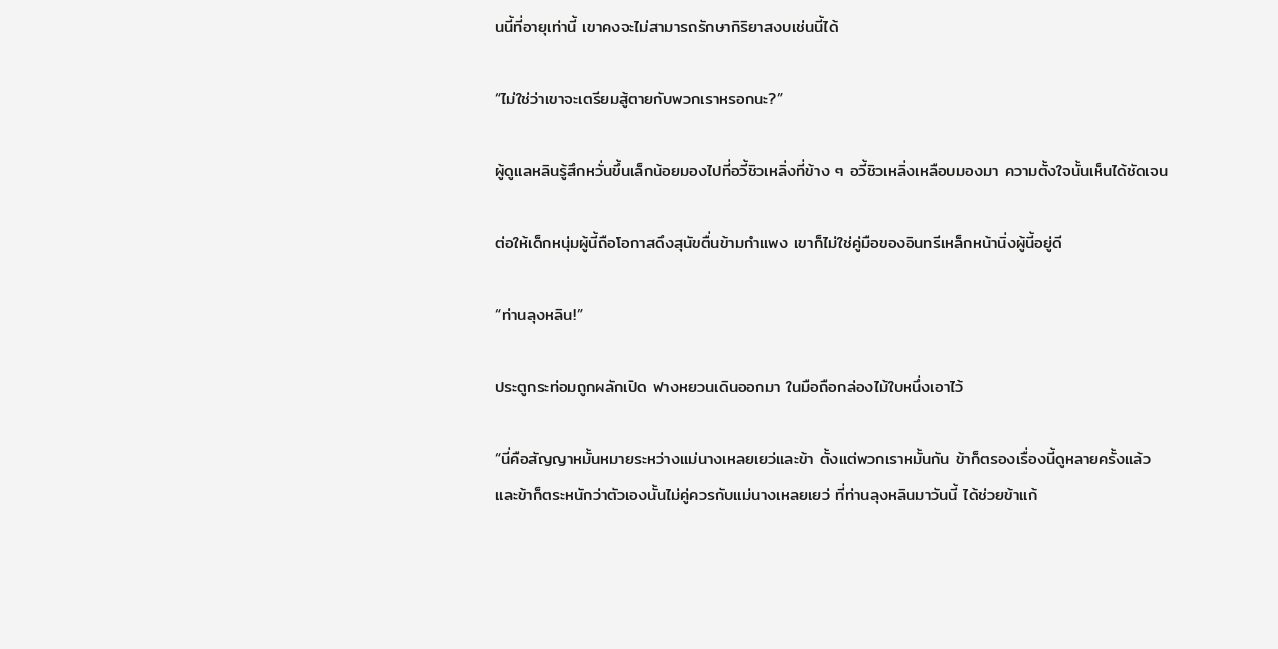นนี้ที่อายุเท่านี้ เขาคงจะไม่สามารถรักษากิริยาสงบเช่นนี้ได้

“ไม่ใช่ว่าเขาจะเตรียมสู้ตายกับพวกเราหรอกนะ?”

ผู้ดูแลหลินรู้สึกหวั่นขึ้นเล็กน้อยมองไปที่อวี้ชิวเหลิ่งที่ข้าง ๆ อวี้ชิวเหลิ่งเหลือบมองมา ความตั้งใจนั้นเห็นได้ชัดเจน

ต่อให้เด็กหนุ่มผู้นี้ถือโอกาสดึงสุนัขตื่นข้ามกำแพง เขาก็ไม่ใช่คู่มือของอินทรีเหล็กหน้านิ่งผู้นี้อยู่ดี

“ท่านลุงหลิน!”

ประตูกระท่อมถูกผลักเปิด ฟางหยวนเดินออกมา ในมือถือกล่องไม้ใบหนึ่งเอาไว้

“นี่คือสัญญาหมั้นหมายระหว่างแม่นางเหลยเยว่และข้า ตั้งแต่พวกเราหมั้นกัน ข้าก็ตรองเรื่องนี้ดูหลายครั้งแล้ว และข้าก็ตระหนักว่าตัวเองนั้นไม่คู่ควรกับแม่นางเหลยเยว่ ที่ท่านลุงหลินมาวันนี้ ได้ช่วยข้าแก้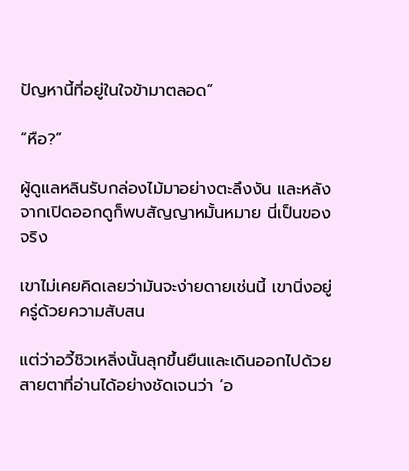ปัญหานี้ที่อยู่ในใจข้ามาตลอด”

“หือ?”

ผู้ดูแลหลินรับกล่องไม้มาอย่างตะลึงงัน และหลังจากเปิดออกดูก็พบสัญญาหมั้นหมาย นี่เป็นของจริง

เขาไม่เคยคิดเลยว่ามันจะง่ายดายเช่นนี้ เขานิ่งอยู่ครู่ด้วยความสับสน

แต่ว่าอวี้ชิวเหลิ่งนั้นลุกขึ้นยืนและเดินออกไปด้วยสายตาที่อ่านได้อย่างชัดเจนว่า ‘อ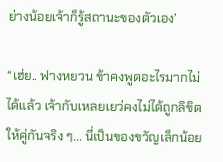ย่างน้อยเจ้าก็รู้สถานะของตัวเอง’

“เฮ่ย.. ฟางหยวน ข้าคงพูดอะไรมากไม่ได้แล้ว เจ้ากับเหลยเยว่คงไม่ได้ถูกลิขิตให้คู่กันจริง ๆ... นี่เป็นของขวัญเล็กน้อย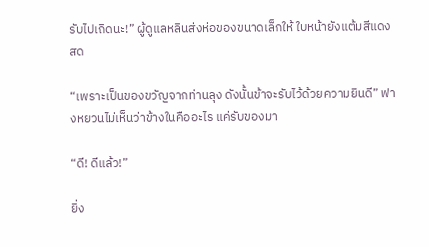รับไปเถิดนะ!” ผู้ดูแลหลินส่งห่อของขนาดเล็กให้ ใบหน้ายังแต้มสีแดงสด

“เพราะเป็นของขวัญจากท่านลุง ดังนั้นข้าจะรับไว้ด้วยความยินดี” ฟางหยวนไม่เห็นว่าข้างในคืออะไร แค่รับของมา

“ดี! ดีแล้ว!”

ยิ่ง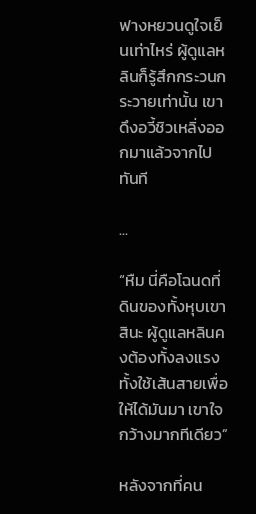ฟางหยวนดูใจเย็นเท่าไหร่ ผู้ดูแลหลินก็รู้สึกกระวนกระวายเท่านั้น เขาดึงอวี้ชิวเหลิ่งออกมาแล้วจากไปทันที

...

“หืม นี่คือโฉนดที่ดินของทั้งหุบเขาสินะ ผู้ดูแลหลินคงต้องทั้งลงแรงทั้งใช้เส้นสายเพื่อให้ได้มันมา เขาใจกว้างมากทีเดียว”

หลังจากที่คน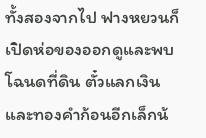ทั้งสองจากไป ฟางหยวนก็เปิดห่อของออกดูและพบโฉนดที่ดิน ตั๋วแลกเงินและทองคำก้อนอีกเล็กน้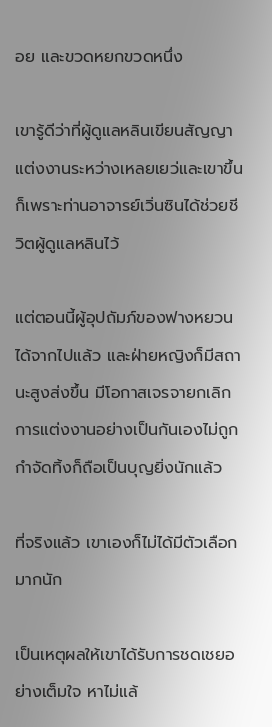อย และขวดหยกขวดหนึ่ง

เขารู้ดีว่าที่ผู้ดูแลหลินเขียนสัญญาแต่งงานระหว่างเหลยเยว่และเขาขึ้นก็เพราะท่านอาจารย์เวิ่นซินได้ช่วยชีวิตผู้ดูแลหลินไว้

แต่ตอนนี้ผู้อุปถัมภ์ของฟางหยวนได้จากไปแล้ว และฝ่ายหญิงก็มีสถานะสูงส่งขึ้น มีโอกาสเจรจายกเลิกการแต่งงานอย่างเป็นกันเองไม่ถูกกำจัดทิ้งก็ถือเป็นบุญยิ่งนักแล้ว

ที่จริงแล้ว เขาเองก็ไม่ได้มีตัวเลือกมากนัก

เป็นเหตุผลให้เขาได้รับการชดเชยอย่างเต็มใจ หาไม่แล้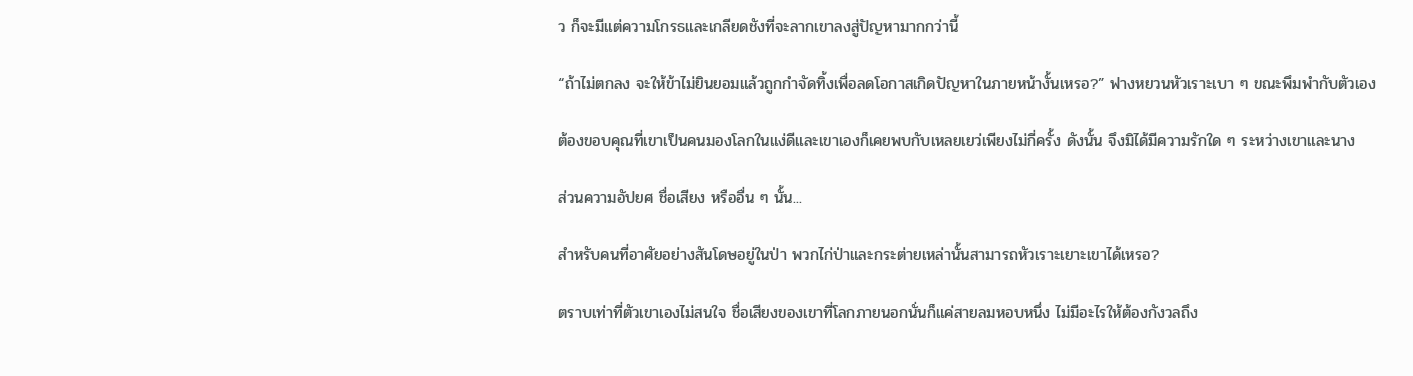ว ก็จะมีแต่ความโกรธและเกลียดชังที่จะลากเขาลงสู่ปัญหามากกว่านี้

“ถ้าไม่ตกลง จะให้ข้าไม่ยินยอมแล้วถูกกำจัดทิ้งเพื่อลดโอกาสเกิดปัญหาในภายหน้างั้นเหรอ?” ฟางหยวนหัวเราะเบา ๆ ขณะพึมพำกับตัวเอง

ต้องขอบคุณที่เขาเป็นคนมองโลกในแง่ดีและเขาเองก็เคยพบกับเหลยเยว่เพียงไม่กี่ครั้ง ดังนั้น จึงมิได้มีความรักใด ๆ ระหว่างเขาและนาง

ส่วนความอัปยศ ชื่อเสียง หรืออื่น ๆ นั้น...

สำหรับคนที่อาศัยอย่างสันโดษอยู่ในป่า พวกไก่ป่าและกระต่ายเหล่านั้นสามารถหัวเราะเยาะเขาได้เหรอ?

ตราบเท่าที่ตัวเขาเองไม่สนใจ ชื่อเสียงของเขาที่โลกภายนอกนั่นก็แค่สายลมหอบหนึ่ง ไม่มีอะไรให้ต้องกังวลถึง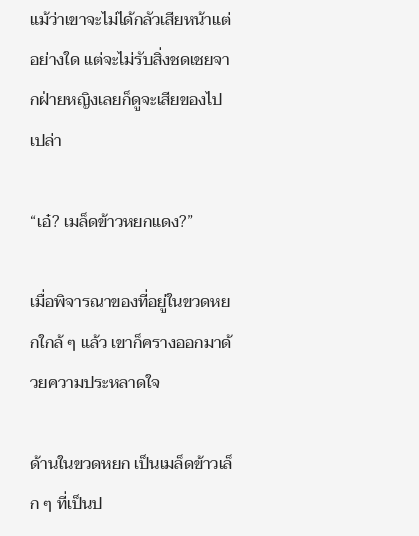แม้ว่าเขาจะไม่ได้กลัวเสียหน้าแต่อย่างใด แต่จะไม่รับสิ่งชดเชยจากฝ่ายหญิงเลยก็ดูจะเสียของไปเปล่า

“เอ๋? เมล็ดข้าวหยกแดง?”

เมื่อพิจารณาของที่อยู่ในขวดหยกใกล้ ๆ แล้ว เขาก็ครางออกมาด้วยความประหลาดใจ

ด้านในขวดหยก เป็นเมล็ดข้าวเล็ก ๆ ที่เป็นป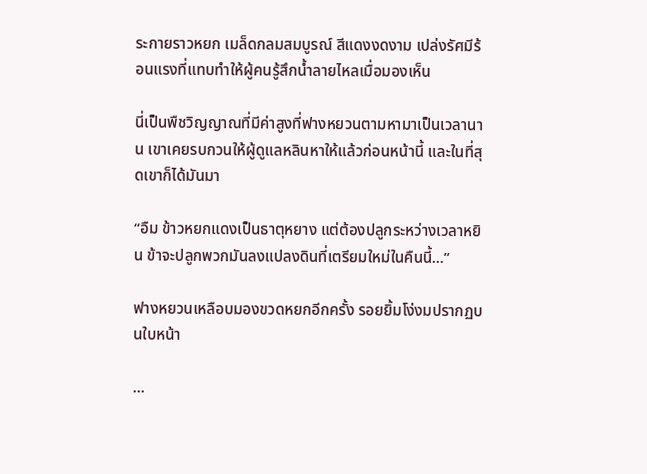ระกายราวหยก เมล็ดกลมสมบูรณ์ สีแดงงดงาม เปล่งรัศมีร้อนแรงที่แทบทำให้ผู้คนรู้สึกน้ำลายไหลเมื่อมองเห็น

นี่เป็นพืชวิญญาณที่มีค่าสูงที่ฟางหยวนตามหามาเป็นเวลานาน เขาเคยรบกวนให้ผู้ดูแลหลินหาให้แล้วก่อนหน้านี้ และในที่สุดเขาก็ได้มันมา

“อืม ข้าวหยกแดงเป็นธาตุหยาง แต่ต้องปลูกระหว่างเวลาหยิน ข้าจะปลูกพวกมันลงแปลงดินที่เตรียมใหม่ในคืนนี้...”

ฟางหยวนเหลือบมองขวดหยกอีกครั้ง รอยยิ้มโง่งมปรากฏบนใบหน้า

...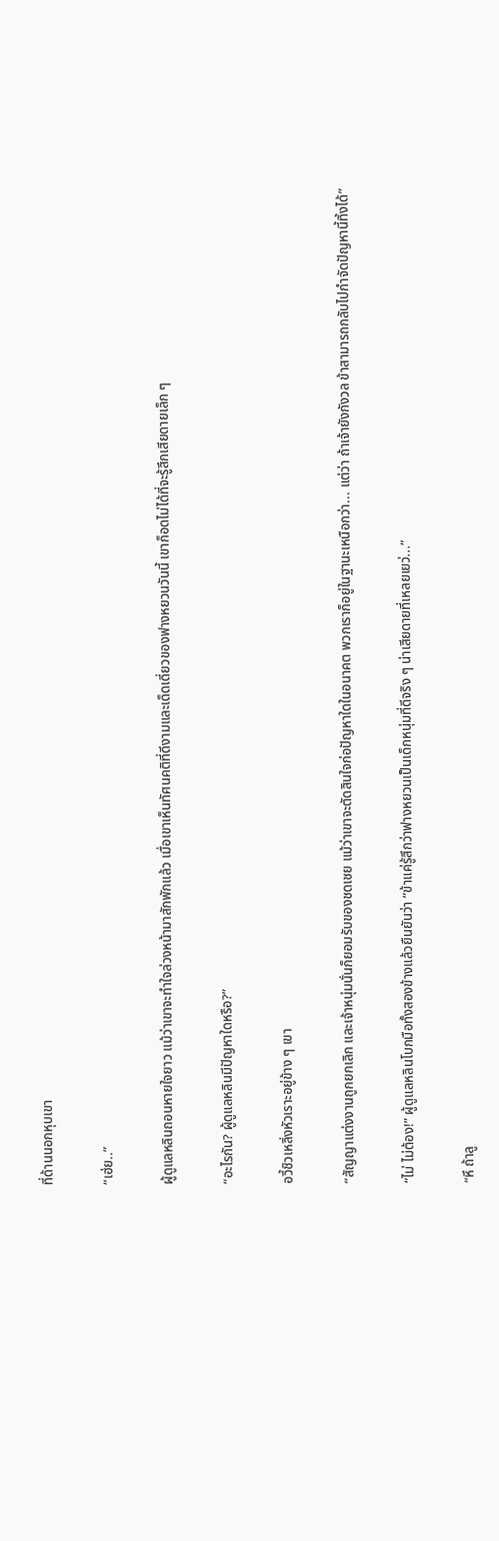ที่ด้านนอกหุบเขา

“เฮ่ย..”

ผู้ดูแลหลินถอนหายใจยาว แม้ว่าเขาจะทำใจล่วงหน้ามาสักพักแล้ว เมื่อเขาเห็นทัศนคติที่ดีงามและเด็ดเดี่ยวของฟางหยวนวันนี้ เขาก็อดไม่ได้ที่จะรู้สึกเสียดายเล็ก ๆ

“อะไรกัน? ผู้ดูแลหลินมีปัญหาใดหรือ?”

อวี้ชิวเหลิ่งหัวเราะอยู่ข้าง ๆ เขา

“สัญญาแต่งงานถูกยกเลิก และเจ้าหนุ่มนั่นก็ยอมรับของชดเชย แม้ว่าเขาจะตัดสินใจก่อปัญหาใดในอนาคต พวกเราก็อยู่ในฐานะเหนือกว่า... แต่ว่า ถ้าเจ้ายังกังวล ข้าสามารถกลับไปกำจัดปัญหานี้ทิ้งได้”

“ไม่ ไม่ต้อง!” ผู้ดูแลหลินโบกมือทั้งสองข้างแล้วยืนยันว่า “ข้าแค่รู้สึกว่าฟางหยวนเป็นเด็กหนุ่มที่ดีจริง ๆ น่าเสียดายที่เหลยเยว่...”

“หึ ถ้าลู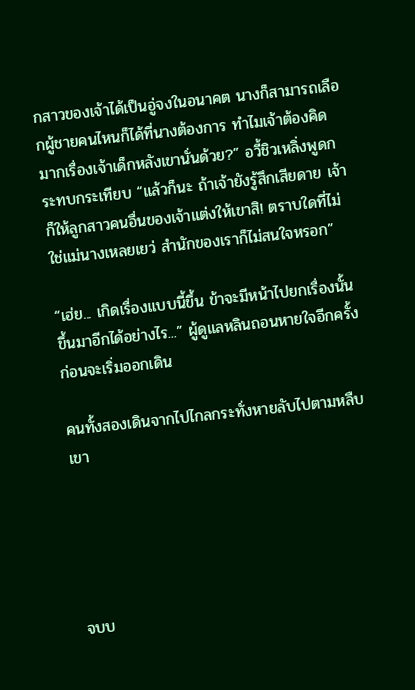กสาวของเจ้าได้เป็นอู่จงในอนาคต นางก็สามารถเลือกผู้ชายคนไหนก็ได้ที่นางต้องการ ทำไมเจ้าต้องคิดมากเรื่องเจ้าเด็กหลังเขานั่นด้วย?” อวี้ชิวเหลิ่งพูดกระทบกระเทียบ “แล้วก็นะ ถ้าเจ้ายังรู้สึกเสียดาย เจ้าก็ให้ลูกสาวคนอื่นของเจ้าแต่งให้เขาสิ! ตราบใดที่ไม่ใช่แม่นางเหลยเยว่ สำนักของเราก็ไม่สนใจหรอก”

“เฮ่ย... เกิดเรื่องแบบนี้ขึ้น ข้าจะมีหน้าไปยกเรื่องนั้นขึ้นมาอีกได้อย่างไร...” ผู้ดูแลหลินถอนหายใจอีกครั้งก่อนจะเริ่มออกเดิน

คนทั้งสองเดินจากไปไกลกระทั่งหายลับไปตามหลืบเขา





จบบ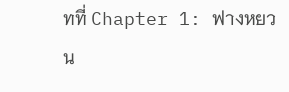ทที่ Chapter 1: ฟางหยวน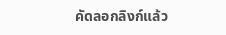คัดลอกลิงก์แล้ว